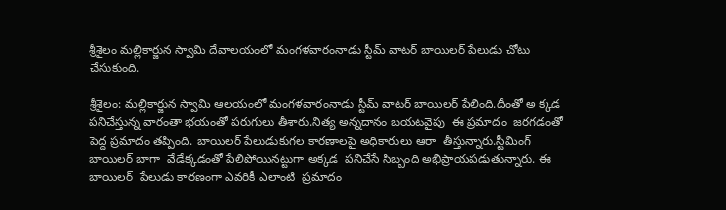శ్రీశైలం మల్లికార్జున స్వామి దేవాలయంలో మంగళవారంనాడు స్టీమ్ వాటర్ బాయిలర్ పేలుడు చోటు చేసుకుంది.

శ్రీశైలం: మల్లికార్జున స్వామి ఆలయంలో మంగళవారంనాడు స్టీమ్ వాటర్ బాయిలర్ పేలింది.దీంతో అ క్కడ  పనిచేస్తున్న వారంతా భయంతో పరుగులు తీశారు.నిత్య అన్నదానం బయటవైపు  ఈ ప్రమాదం  జరగడంతో పెద్ద ప్రమాదం తప్పింది. బాయిలర్ పేలుడుకుగల కారణాలపై అధికారులు ఆరా  తీస్తున్నారు.స్టీమింగ్ బాయిలర్ బాగా  వేడేక్కడంతో పేలిపోయినట్టుగా అక్కడ  పనిచేసే సిబ్బంది అభిప్రాయపడుతున్నారు. ఈ బాయిలర్  పేలుడు కారణంగా ఎవరికీ ఎలాంటి  ప్రమాదం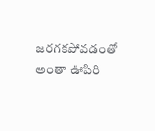జరగకపోవడంతో అంతా ఊపిరి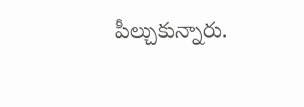పీల్చుకున్నారు.